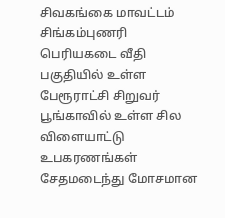சிவகங்கை மாவட்டம் சிங்கம்புணரி பெரியகடை வீதி பகுதியில் உள்ள பேரூராட்சி சிறுவர் பூங்காவில் உள்ள சில விளையாட்டு உபகரணங்கள் சேதமடைந்து மோசமான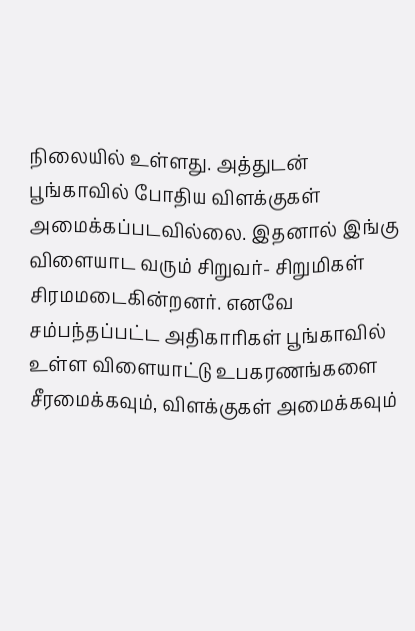நிலையில் உள்ளது. அத்துடன் பூங்காவில் போதிய விளக்குகள் அமைக்கப்படவில்லை. இதனால் இங்கு விளையாட வரும் சிறுவர்- சிறுமிகள் சிரமமடைகின்றனர். எனவே சம்பந்தப்பட்ட அதிகாரிகள் பூங்காவில் உள்ள விளையாட்டு உபகரணங்களை சீரமைக்கவும், விளக்குகள் அமைக்கவும்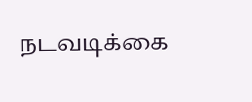நடவடிக்கை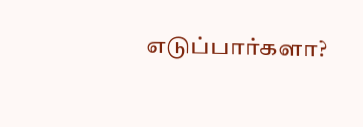எடுப்பார்களா?